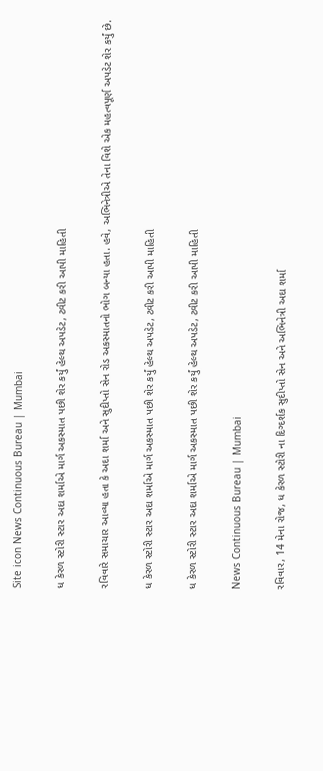Site icon News Continuous Bureau | Mumbai

ધ કેરળ સ્ટોરી સ્ટાર અદા શર્માએ માર્ગ અકસ્માત પછી શેર કર્યું હેલ્થ અપડેટ, ટ્વીટ કરી આપી માહિતી

રવિવારે સમાચાર આવ્યા હતા કે અદા શર્મા અને સુદીપ્તો સેન રોડ અકસ્માતનો ભોગ બન્યા હતા. હવે, અભિનેત્રીએ તેના વિશે એક મહત્વપૂર્ણ અપડેટ શેર કર્યું છે.

ધ કેરળ સ્ટોરી સ્ટાર અદા શર્માએ માર્ગ અકસ્માત પછી શેર કર્યું હેલ્થ અપડેટ, ટ્વીટ કરી આપી માહિતી

ધ કેરળ સ્ટોરી સ્ટાર અદા શર્માએ માર્ગ અકસ્માત પછી શેર કર્યું હેલ્થ અપડેટ, ટ્વીટ કરી આપી માહિતી

News Continuous Bureau | Mumbai

રવિવાર, 14 મેના રોજ, ધ કેરળ સ્ટોરી ના દિગ્દર્શક સુદીપ્તો સેન અને અભિનેત્રી અદા શર્મા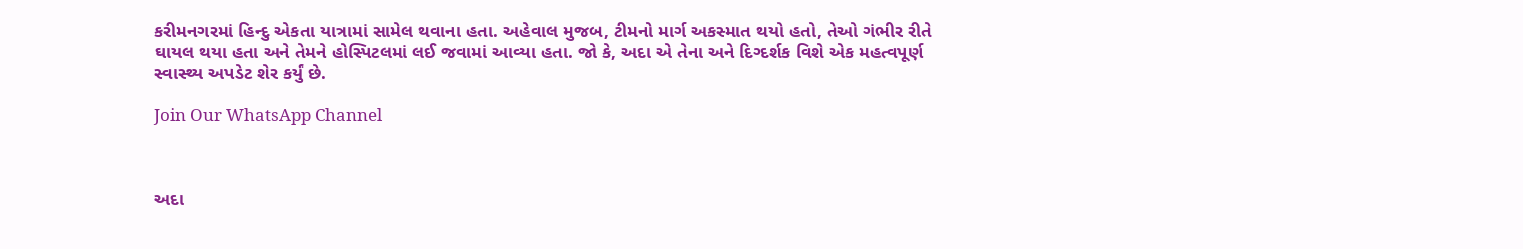કરીમનગરમાં હિન્દુ એકતા યાત્રામાં સામેલ થવાના હતા. અહેવાલ મુજબ, ટીમનો માર્ગ અકસ્માત થયો હતો, તેઓ ગંભીર રીતે ઘાયલ થયા હતા અને તેમને હોસ્પિટલમાં લઈ જવામાં આવ્યા હતા. જો કે, અદા એ તેના અને દિગ્દર્શક વિશે એક મહત્વપૂર્ણ સ્વાસ્થ્ય અપડેટ શેર કર્યું છે.

Join Our WhatsApp Channel



અદા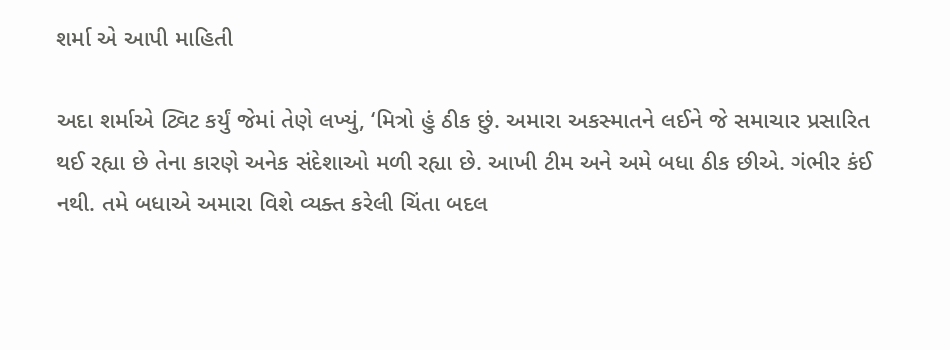શર્મા એ આપી માહિતી

અદા શર્માએ ટ્વિટ કર્યું જેમાં તેણે લખ્યું, ‘મિત્રો હું ઠીક છું. અમારા અકસ્માતને લઈને જે સમાચાર પ્રસારિત થઈ રહ્યા છે તેના કારણે અનેક સંદેશાઓ મળી રહ્યા છે. આખી ટીમ અને અમે બધા ઠીક છીએ. ગંભીર કંઈ નથી. તમે બધાએ અમારા વિશે વ્યક્ત કરેલી ચિંતા બદલ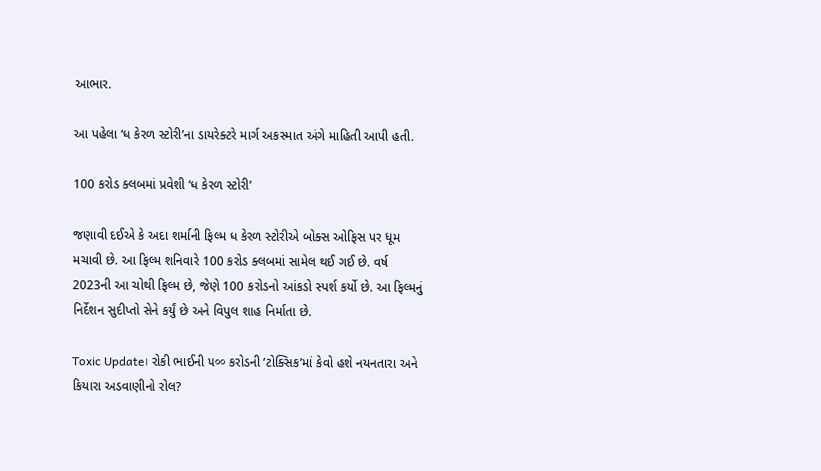આભાર.

આ પહેલા ‘ધ કેરળ સ્ટોરી’ના ડાયરેક્ટરે માર્ગ અકસ્માત અંગે માહિતી આપી હતી.

100 કરોડ ક્લબમાં પ્રવેશી ‘ધ કેરળ સ્ટોરી’

જણાવી દઈએ કે અદા શર્માની ફિલ્મ ધ કેરળ સ્ટોરીએ બોક્સ ઓફિસ પર ધૂમ મચાવી છે. આ ફિલ્મ શનિવારે 100 કરોડ ક્લબમાં સામેલ થઈ ગઈ છે. વર્ષ 2023ની આ ચોથી ફિલ્મ છે, જેણે 100 કરોડનો આંકડો સ્પર્શ કર્યો છે. આ ફિલ્મનું નિર્દેશન સુદીપ્તો સેને કર્યું છે અને વિપુલ શાહ નિર્માતા છે.

Toxic Update। રોકી ભાઈની ૫०० કરોડની ‘ટોક્સિક’માં કેવો હશે નયનતારા અને કિયારા અડવાણીનો રોલ?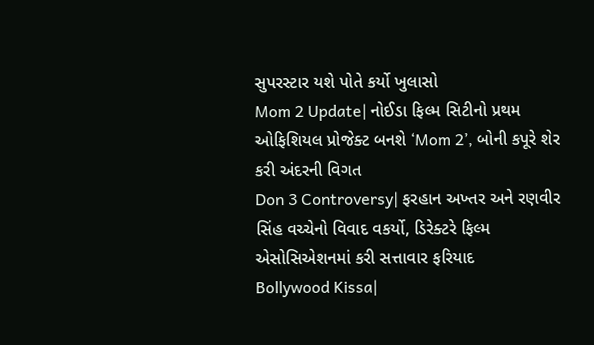સુપરસ્ટાર યશે પોતે કર્યો ખુલાસો
Mom 2 Update| નોઈડા ફિલ્મ સિટીનો પ્રથમ ઓફિશિયલ પ્રોજેક્ટ બનશે ‘Mom 2’, બોની કપૂરે શેર કરી અંદરની વિગત
Don 3 Controversy| ફરહાન અખ્તર અને રણવીર સિંહ વચ્ચેનો વિવાદ વકર્યો, ડિરેક્ટરે ફિલ્મ એસોસિએશનમાં કરી સત્તાવાર ફરિયાદ
Bollywood Kissa|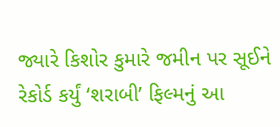જ્યારે કિશોર કુમારે જમીન પર સૂઈને રેકોર્ડ કર્યું ‘શરાબી’ ફિલ્મનું આ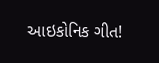આઇકોનિક ગીત!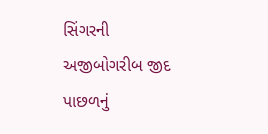સિંગરની અજીબોગરીબ જીદ પાછળનું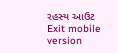રહસ્ય આઉટ
Exit mobile version